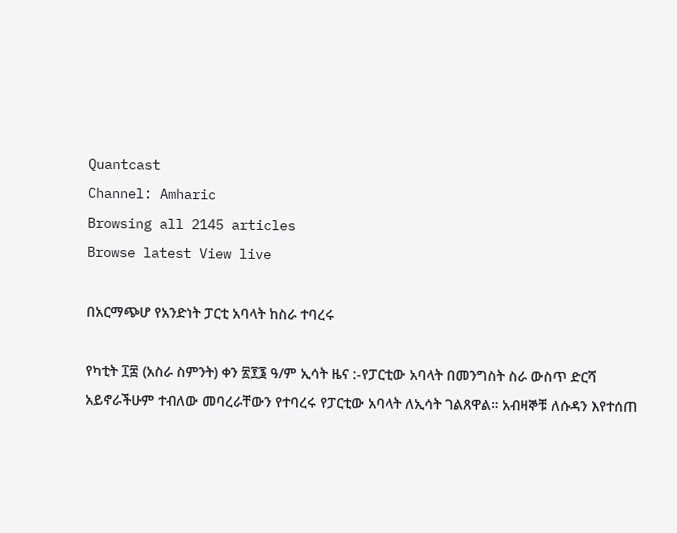Quantcast
Channel: Amharic
Browsing all 2145 articles
Browse latest View live

በአርማጭሆ የአንድነት ፓርቲ አባላት ከስራ ተባረሩ

የካቲት ፲፰ (አስራ ስምንት) ቀን ፳፻፮ ዓ/ም ኢሳት ዜና :-የፓርቲው አባላት በመንግስት ስራ ውስጥ ድርሻ አይኖራችሁም ተብለው መባረራቸውን የተባረሩ የፓርቲው አባላት ለኢሳት ገልጸዋል። አብዛኞቹ ለሱዳን እየተሰጠ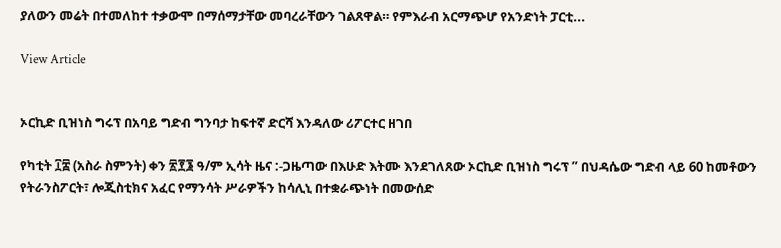ያለውን መሬት በተመለከተ ተቃውሞ በማሰማታቸው መባረራቸውን ገልጸዋል። የምእራብ አርማጭሆ የአንድነት ፓርቲ...

View Article


ኦርኪድ ቢዝነስ ግሩፕ በአባይ ግድብ ግንባታ ከፍተኛ ድርሻ እንዳለው ሪፖርተር ዘገበ

የካቲት ፲፰ (አስራ ስምንት) ቀን ፳፻፮ ዓ/ም ኢሳት ዜና :-ጋዜጣው በእሁድ እትሙ እንደገለጸው ኦርኪድ ቢዝነስ ግሩፕ ” በህዳሴው ግድብ ላይ 60 ከመቶውን የትራንስፖርት፣ ሎጂስቲክና አፈር የማንሳት ሥራዎችን ከሳሊኒ በተቋራጭነት በመውሰድ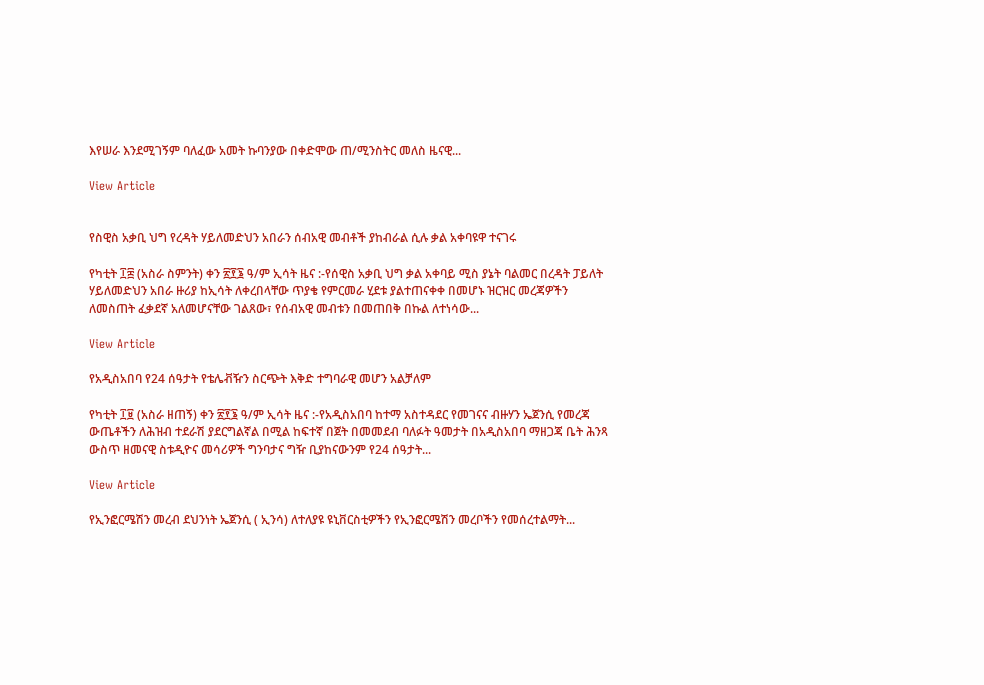እየሠራ እንደሚገኝም ባለፈው አመት ኩባንያው በቀድሞው ጠ/ሚንስትር መለስ ዜናዊ...

View Article


የስዊስ አቃቢ ህግ የረዳት ሃይለመድህን አበራን ሰብአዊ መብቶች ያከብራል ሲሉ ቃል አቀባዩዋ ተናገሩ

የካቲት ፲፰ (አስራ ስምንት) ቀን ፳፻፮ ዓ/ም ኢሳት ዜና :-የሰዊስ አቃቢ ህግ ቃል አቀባይ ሚስ ያኔት ባልመር በረዳት ፓይለት ሃይለመድህን አበራ ዙሪያ ከኢሳት ለቀረበላቸው ጥያቄ የምርመራ ሂደቱ ያልተጠናቀቀ በመሆኑ ዝርዝር መረጃዎችን ለመስጠት ፈቃደኛ አለመሆናቸው ገልጸው፣ የሰብአዊ መብቱን በመጠበቅ በኩል ለተነሳው...

View Article

የአዲስአበባ የ24 ሰዓታት የቴሌቭዥን ስርጭት እቅድ ተግባራዊ መሆን አልቻለም

የካቲት ፲፱ (አስራ ዘጠኝ) ቀን ፳፻፮ ዓ/ም ኢሳት ዜና :-የአዲስአበባ ከተማ አስተዳደር የመገናና ብዙሃን ኤጀንሲ የመረጃ ውጤቶችን ለሕዝብ ተደራሽ ያደርግልኛል በሚል ከፍተኛ በጀት በመመደብ ባለፉት ዓመታት በአዲስአበባ ማዘጋጃ ቤት ሕንጻ ውስጥ ዘመናዊ ስቱዲዮና መሳሪዎች ግንባታና ግዥ ቢያከናውንም የ24 ሰዓታት...

View Article

የኢንፎርሜሽን መረብ ደህንነት ኤጀንሲ ( ኢንሳ) ለተለያዩ ዩኒቨርስቲዎችን የኢንፎርሜሽን መረቦችን የመሰረተልማት...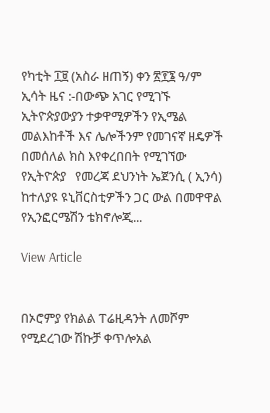የካቲት ፲፱ (አስራ ዘጠኝ) ቀን ፳፻፮ ዓ/ም ኢሳት ዜና :-በውጭ አገር የሚገኙ ኢትዮጵያውያን ተቃዋሚዎችን የኢሜል መልእከቶች እና ሌሎችንም የመገናኛ ዘዴዎች በመሰለል ክስ እየቀረበበት የሚገኘው የኢትዮጵያ   የመረጃ ደህንነት ኤጀንሲ ( ኢንሳ) ከተለያዩ ዩኒቨርስቲዎችን ጋር ውል በመዋዋል የኢንፎርሜሽን ቴክኖሎጂ...

View Article


በኦሮምያ የክልል ፐሬዚዳንት ለመሾም የሚደረገው ሽኩቻ ቀጥሎአል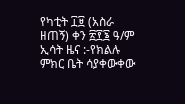የካቲት ፲፱ (አስራ ዘጠኝ) ቀን ፳፻፮ ዓ/ም ኢሳት ዜና :-የክልሉ ምክር ቤት ሳያቀውቀው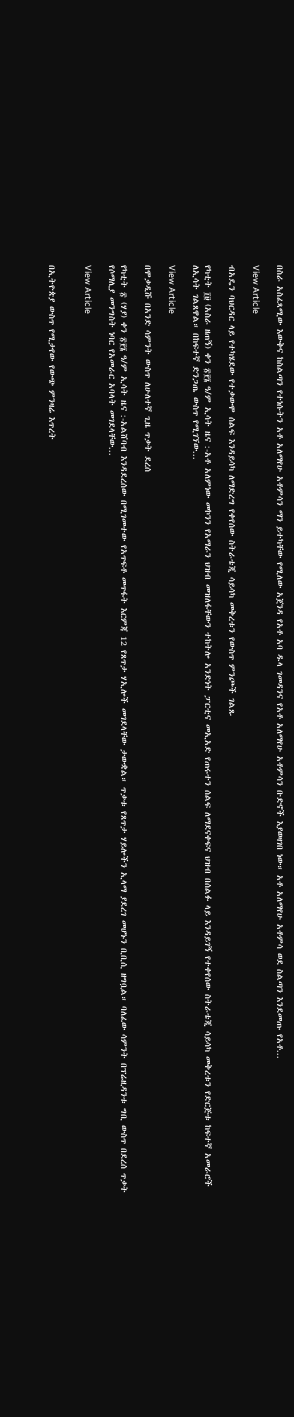በስራ አስፈጻሚው እውቅና ከስልጣን የተነሱትን አቶ አለማየሁ አቶምሳን ማን ይተካቸው የሚለው አጀንዳ የአቶ አባ ዱላ ገመዳንና የአቶ አለማየሁ አቶምሳን ቡድኖች እያወዛገበ ነው። አቶ አለማየሁ አቶምሳ ወደ ስልጣን እንደመጡ የአቶ...

View Article

ብአዴን ባህርዳር ላይ የተካሄደው የተቃውሞ ሰልፍ እንዳይሳካ ለማድረግ የቀየሰው ስትራቴጂ ሳይሳካ መቅረቱን የውስጥ ምንጮች ገልጹ

የካቲት ፲፱ (አስራ ዘጠኝ) ቀን ፳፻፮ ዓ/ም ኢሳት ዜና :-አቶ አለምነው መኮንን የአማራን ህዝብ መዝለፋቸውን ተከትሎ አንድነት ፓርቲና መኢአድ የጠሩተን ሰልፍ ለማደናቀፍና ህዝብ በሰልፉ ላይ እንዳይገኝ የተቀየሰው ስትራቴጂ ሳይሳካ መቅረቱን የድርጅቱ ከፍተኛ አመራሮች ለኢሳት ገልጸዋል። በከፍተኛ ድንጋጤ ውስጥ የሚገኘው...

View Article

በሞቃዲሹ በአንድ ሳምንት ውስጥ ለሁለተኛ ጊዜ ጥቃት ደረሰ

የካቲት ፳ (ሃያ) ቀን ፳፻፮ ዓ/ም ኢሳት ዜና :-አልሸባብ እንዳደረሰው በሚገመተው የአጥፍቶ መጥፋት እርምጃ 12 የጸጥታ ሃኢሎች መገደላቸው ታውቋል። ጥቃቱ የጸጥታ ሃይሎችን ኢላማ ያደረገ መሆኑን ቢቢሲ ዘግቧል። ባለፈው ሳምንት በፕሬዚዳንቱ ግቢ ውስጥ በደረሰ ጥቃት የሶማሊያ መንግስት ነባር የአመራር አባላት መገደላቸው...

View Article


በኢትዮጵያ ውስጥ የሚታየው የውጭ ምንዛሬ እጥረት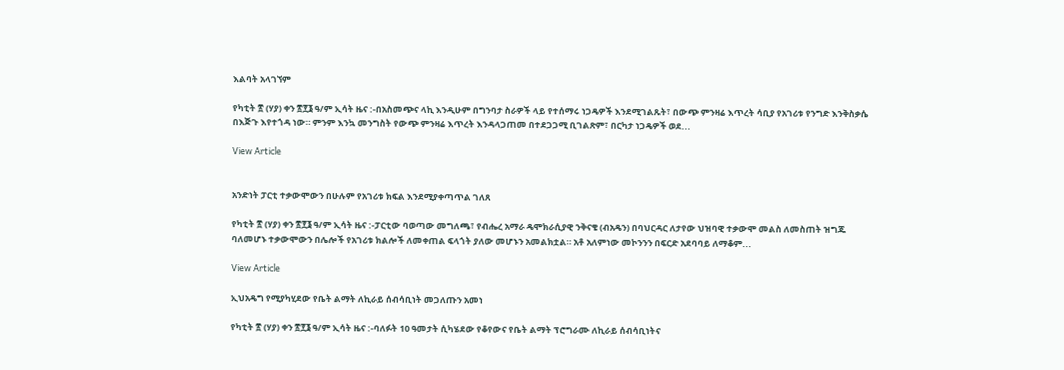እልባት አላገኘም

የካቲት ፳ (ሃያ) ቀን ፳፻፮ ዓ/ም ኢሳት ዜና :-በአስመጭና ላኪ እንዲሁም በግንባታ ስራዎች ላይ የተሰማሩ ነጋዴዎች እንደሚገልጹት፣ በውጭ ምንዛሬ እጥረት ሳቢያ የአገሪቱ የንግድ እንቅስቃሴ በእጅጉ እየተጎዳ ነው። ምንም እንኳ መንግስት የውጭ ምንዛሬ እጥረት እንዳላጋጠመ በተደጋጋሚ ቢገልጽም፣ በርካታ ነጋዴዎች ወደ...

View Article


አንድነት ፓርቲ ተቃውሞውን በሁሉም የአገሪቱ ክፍል እንደሚያቀጣጥል ገለጸ

የካቲት ፳ (ሃያ) ቀን ፳፻፮ ዓ/ም ኢሳት ዜና :-ፓርቲው ባወጣው መግለጫ፣ የብሔረ አማራ ዴሞክራሲያዊ ንቅናቄ (ብአዴን) በባህርዳር ለታየው ህዝባዊ ተቃውሞ መልስ ለመስጠት ዝግጁ ባለመሆኑ ተቃውሞውን በሌሎች የአገሪቱ ክልሎች ለመቀጠል ፍላጎት ያለው መሆኑን አመልክቷል። አቶ አለምነው መኮንንን በፍርድ አደባባይ ለማቆም...

View Article

ኢህአዴግ የሚያካሂደው የቤት ልማት ለኪራይ ሰብሳቢነት መጋለጡን አመነ

የካቲት ፳ (ሃያ) ቀን ፳፻፮ ዓ/ም ኢሳት ዜና :-ባለፉት 10 ዓመታት ሲካሄደው የቆየውና የቤት ልማት ፕሮግራሙ ለኪራይ ሰብሳቢነትና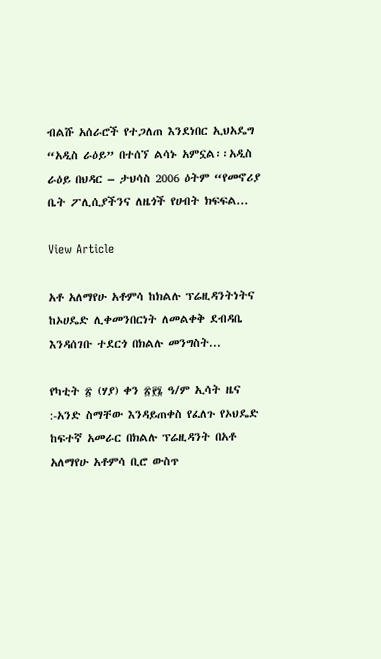ብልሹ አሰራሮች የተጋለጠ እንደነበር ኢህአዴግ “አዲስ ራዕይ” በተሰኘ ልሳኑ አምኗል፡፡አዲስ ራዕይ በህዳር – ታህሳስ 2006 ዕትም “የመኖሪያ ቤት ፖሊሲያችንና ለዜጎች የሀብት ክፍፍል...

View Article

አቶ አለማየሁ አቶምሳ ከክልሉ ፕሬዚዳንትነትና ከኦሀዴድ ሊቀመንበርነት ለመልቀቅ ደብዳቤ እንዳሰገቡ ተደርጎ በክልሉ መንግስት...

የካቲት ፳ (ሃያ) ቀን ፳፻፮ ዓ/ም ኢሳት ዜና :-አንድ ስማቸው እንዳይጠቀስ የፈለጉ የኦህዴድ ከፍተኛ አመራር በክልሉ ፕሬዚዳንት በአቶ አለማየሁ አቶምሳ ቢሮ ውስጥ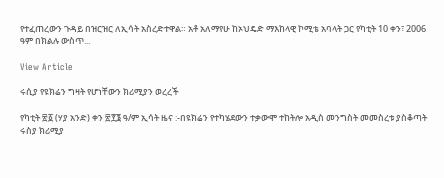የተፈጠረውን ጉዳይ በዝርዝር ለኢሳት አስረድተዋል። አቶ አለማየሁ ከኦህዴድ ማእከላዊ ኮሚቴ አባላት ጋር የካቲት 10 ቀን፣ 2006 ዓም በክልሉ ውስጥ...

View Article

ሩሲያ የዩክሬን ግዛት የሆነቸውን ክሪሚያን ወረረች

የካቲት ፳፩ (ሃያ አንድ) ቀን ፳፻፮ ዓ/ም ኢሳት ዜና :-በዩክሬን የተካሄደውን ተቃውሞ ተከትሎ አዲስ መንግስት መመስረቱ ያስቆጣት ሩስያ ክሪሚያ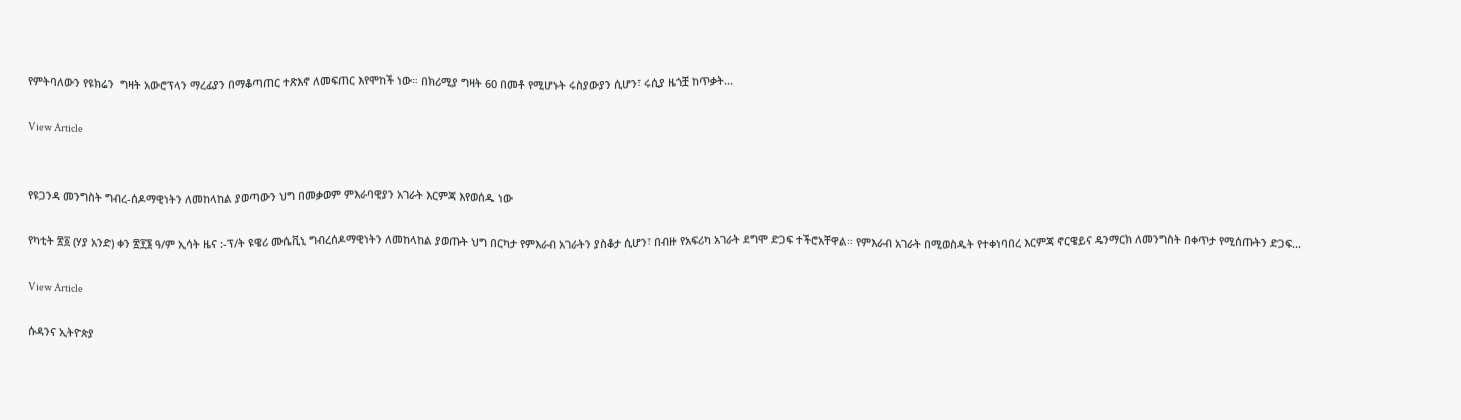የምትባለውን የዩክሬን  ግዛት አውሮፕላን ማረፊያን በማቆጣጠር ተጽእኖ ለመፍጠር እየሞከች ነው። በክሪሚያ ግዛት 60 በመቶ የሚሆኑት ሩስያውያን ሲሆን፣ ሩሲያ ዜጎቿ ከጥቃት...

View Article


የዩጋንዳ መንግስት ግብረ-ሰዶማዊነትን ለመከላከል ያወጣውን ህግ በመቃወም ምእራባዊያን አገራት እርምጃ እየወሰዱ ነው

የካቲት ፳፩ (ሃያ አንድ) ቀን ፳፻፮ ዓ/ም ኢሳት ዜና :-ፕ/ት ዩዌሪ ሙሴቪኒ ግብረሰዶማዊነትን ለመከላከል ያወጡት ህግ በርካታ የምእራብ አገራትን ያስቆታ ሲሆን፣ በብዙ የአፍሪካ አገራት ደግሞ ድጋፍ ተችሮአቸዋል። የምእራብ አገራት በሚወስዱት የተቀነባበረ እርምጃ ኖርዌይና ዴንማርክ ለመንግስት በቀጥታ የሚሰጡትን ድጋፍ...

View Article

ሱዳንና ኢትዮጵያ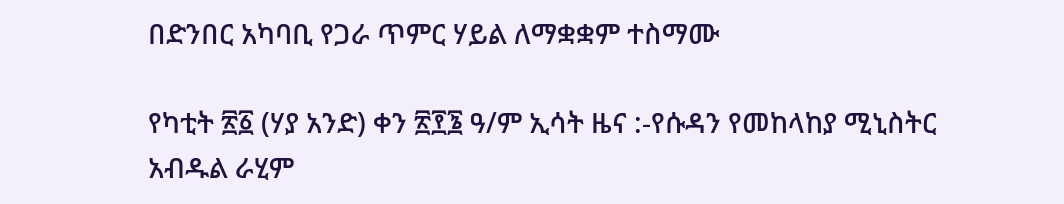በድንበር አካባቢ የጋራ ጥምር ሃይል ለማቋቋም ተስማሙ

የካቲት ፳፩ (ሃያ አንድ) ቀን ፳፻፮ ዓ/ም ኢሳት ዜና :-የሱዳን የመከላከያ ሚኒስትር አብዱል ራሂም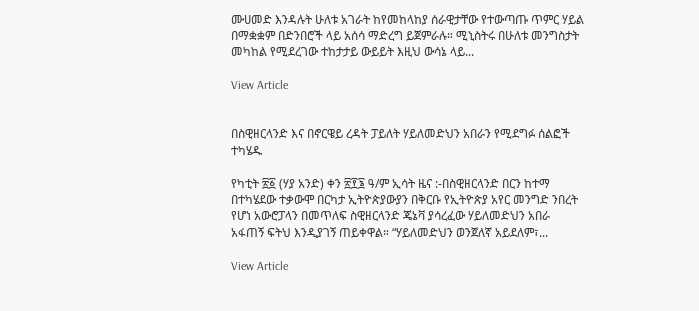ሙሀመድ እንዳሉት ሁለቱ አገራት ከየመከላከያ ሰራዊታቸው የተውጣጡ ጥምር ሃይል በማቋቋም በድንበሮች ላይ አሰሳ ማድረግ ይጀምራሉ። ሚኒስትሩ በሁለቱ መንግስታት መካከል የሚደረገው ተከታታይ ውይይት እዚህ ውሳኔ ላይ...

View Article


በስዊዘርላንድ እና በኖርዌይ ረዳት ፓይለት ሃይለመድህን አበራን የሚደግፉ ሰልፎች ተካሄዱ

የካቲት ፳፩ (ሃያ አንድ) ቀን ፳፻፮ ዓ/ም ኢሳት ዜና :-በስዊዘርላንድ በርን ከተማ በተካሄደው ተቃውሞ በርካታ ኢትዮጵያውያን በቅርቡ የኢትዮጵያ አየር መንግድ ንበረት የሆነ አውሮፓላን በመጥለፍ ስዊዘርላንድ ጄኔቫ ያሳረፈው ሃይለመድህን አበራ አፋጠኝ ፍትህ እንዲያገኝ ጠይቀዋል። “ሃይለመድህን ወንጀለኛ አይደለም፣...

View Article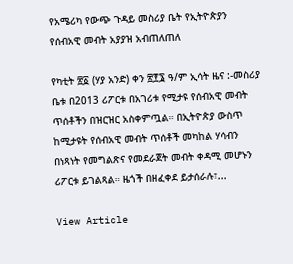የአሜሪካ የውጭ ጉዳይ መስሪያ ቤት የኢትዮጵያን የሰብአዊ መብት አያያዝ አብጠለጠለ

የካቲት ፳፩ (ሃያ አንድ) ቀን ፳፻፮ ዓ/ም ኢሳት ዜና :-መስሪያ ቤቱ በ2013 ሪፖርቱ በአገሪቱ የሚታዩ የሰብአዊ መብት ጥሰቶችን በዝርዝር አስቀምጧል። በኢትዮጵያ ውስጥ ከሚታዩት የሰብአዊ መብት ጥሰቶች መካከል ሃሳብን በነጻነት የመግልጽና የመደራጀት መብት ቀዳሚ መሆኑን ሪፖርቱ ይገልጻል። ዜጎች በዘፈቀደ ይታሰራሉ፣...

View Article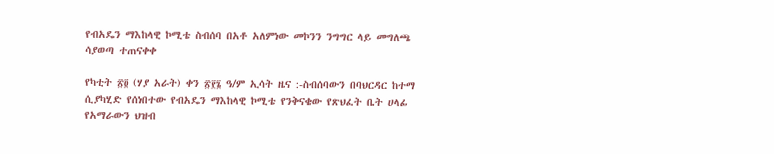የብአዴን ማእከላዊ ኮሚቴ ስብሰባ በአቶ አለምነው መኮንን ንግግር ላይ መግለጫ ሳያወጣ ተጠናቀቀ

የካቲት ፳፬ (ሃያ አራት) ቀን ፳፻፮ ዓ/ም ኢሳት ዜና :-ስብሰባውን በባህርዳር ከተማ ሲያካሂድ የሰነበተው የብአዴን ማእከላዊ ኮሚቴ የንቅናቄው የጽህፈት ቤት ሀላፊ የአማራውን ህዝብ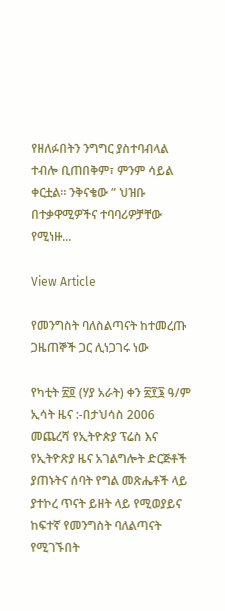የዘለፉበትን ንግግር ያስተባብላል ተብሎ ቢጠበቅም፣ ምንም ሳይል ቀርቷል። ንቅናቄው ” ህዝቡ በተቃዋሚዎችና ተባባሪዎቻቸው የሚነዙ...

View Article

የመንግስት ባለስልጣናት ከተመረጡ ጋዜጠኞች ጋር ሊነጋገሩ ነው

የካቲት ፳፬ (ሃያ አራት) ቀን ፳፻፮ ዓ/ም ኢሳት ዜና :-በታህሳስ 2006 መጨረሻ የኢትዮጵያ ፕሬስ እና የኢትዮጽያ ዜና አገልግሎት ድርጅቶች ያጠኑትና ሰባት የግል መጽሔቶች ላይ ያተኮረ ጥናት ይዘት ላይ የሚወያይና ከፍተኛ የመንግስት ባለልጣናት የሚገኙበት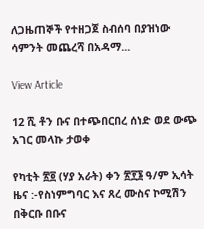ለጋዜጠኞች የተዘጋጀ ስብሰባ በያዝነው ሳምንት መጨረሻ በአዳማ...

View Article

12 ሺ ቶን ቡና በተጭበርበረ ሰነድ ወደ ውጭ አገር መላኩ ታወቀ

የካቲት ፳፬ (ሃያ አራት) ቀን ፳፻፮ ዓ/ም ኢሳት ዜና :-የስነምግባር እና ጸረ ሙስና ኮሚሽን በቅርቡ በቡና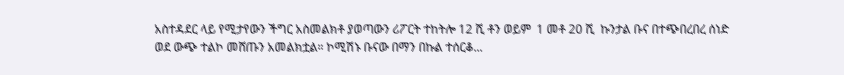አስተዳደር ላይ የሚታየውን ችግር አስመልክቶ ያወጣውን ሪፖርት ተከትሎ 12 ሺ ቶን ወይም  1 መቶ 20 ሺ  ኩንታል ቡና በተጭበረበረ ሰነድ ወደ ውጭ ተልኮ መሸጡን አመልክቷል። ኮሚሽኑ ቡናው በማን በኩል ተሰርቆ...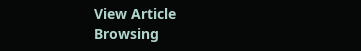View Article
Browsing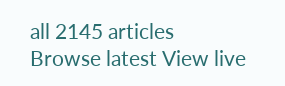all 2145 articles
Browse latest View live